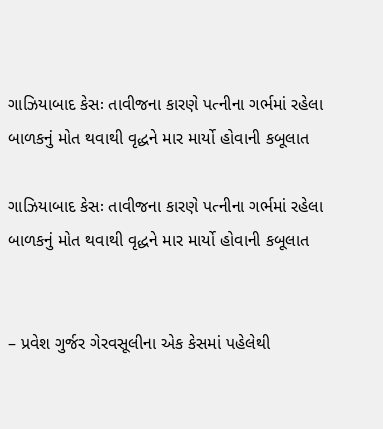ગાઝિયાબાદ કેસઃ તાવીજના કારણે પત્નીના ગર્ભમાં રહેલા બાળકનું મોત થવાથી વૃદ્ધને માર માર્યો હોવાની કબૂલાત

ગાઝિયાબાદ કેસઃ તાવીજના કારણે પત્નીના ગર્ભમાં રહેલા બાળકનું મોત થવાથી વૃદ્ધને માર માર્યો હોવાની કબૂલાત


– પ્રવેશ ગુર્જર ગેરવસૂલીના એક કેસમાં પહેલેથી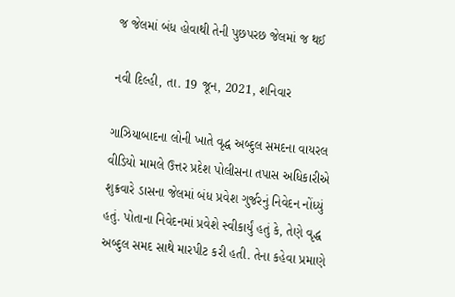જ જેલમાં બંધ હોવાથી તેની પુછપરછ જેલમાં જ થઈ

નવી દિલ્હી, તા. 19 જૂન, 2021, શનિવાર

ગાઝિયાબાદના લોની ખાતે વૃદ્ધ અબ્દુલ સમદના વાયરલ વીડિયો મામલે ઉત્તર પ્રદેશ પોલીસના તપાસ અધિકારીએ શુક્રવારે ડાસના જેલમાં બંધ પ્રવેશ ગુર્જરનું નિવેદન નોંધ્યું હતું. પોતાના નિવેદનમાં પ્રવેશે સ્વીકાર્યું હતું કે, તેણે વૃદ્ધ અબ્દુલ સમદ સાથે મારપીટ કરી હતી. તેના કહેવા પ્રમાણે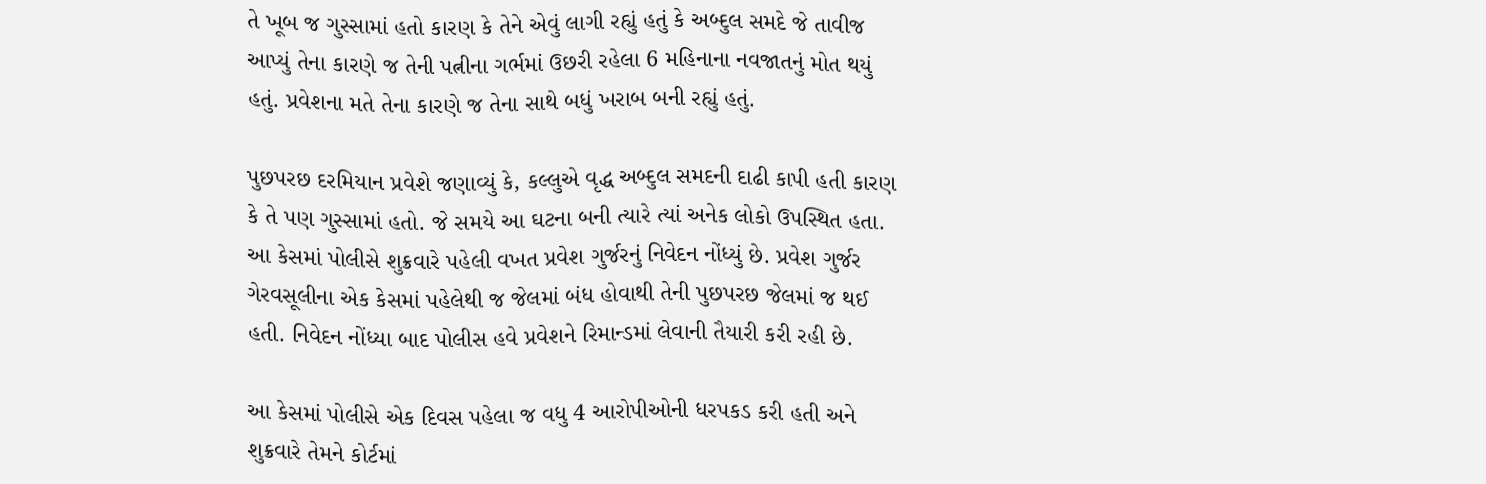તે ખૂબ જ ગુસ્સામાં હતો કારણ કે તેને એવું લાગી રહ્યું હતું કે અબ્દુલ સમદે જે તાવીજ આપ્યું તેના કારણે જ તેની પત્નીના ગર્ભમાં ઉછરી રહેલા 6 મહિનાના નવજાતનું મોત થયું હતું. પ્રવેશના મતે તેના કારણે જ તેના સાથે બધું ખરાબ બની રહ્યું હતું.

પુછપરછ દરમિયાન પ્રવેશે જણાવ્યું કે, કલ્લુએ વૃદ્ધ અબ્દુલ સમદની દાઢી કાપી હતી કારણ કે તે પણ ગુસ્સામાં હતો. જે સમયે આ ઘટના બની ત્યારે ત્યાં અનેક લોકો ઉપસ્થિત હતા. આ કેસમાં પોલીસે શુક્રવારે પહેલી વખત પ્રવેશ ગુર્જરનું નિવેદન નોંધ્યું છે. પ્રવેશ ગુર્જર ગેરવસૂલીના એક કેસમાં પહેલેથી જ જેલમાં બંધ હોવાથી તેની પુછપરછ જેલમાં જ થઈ હતી. નિવેદન નોંધ્યા બાદ પોલીસ હવે પ્રવેશને રિમાન્ડમાં લેવાની તૈયારી કરી રહી છે.

આ કેસમાં પોલીસે એક દિવસ પહેલા જ વધુ 4 આરોપીઓની ધરપકડ કરી હતી અને શુક્રવારે તેમને કોર્ટમાં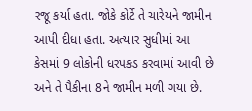રજૂ કર્યા હતા. જોકે કોર્ટે તે ચારેયને જામીન આપી દીધા હતા. અત્યાર સુધીમાં આ કેસમાં 9 લોકોની ધરપકડ કરવામાં આવી છે અને તે પૈકીના 8ને જામીન મળી ગયા છે.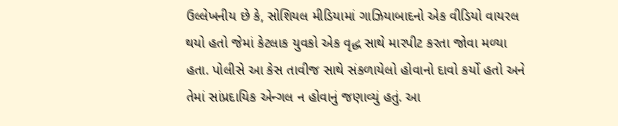ઉલ્લેખનીય છે કે, સોશિયલ મીડિયામાં ગાઝિયાબાદનો એક વીડિયો વાયરલ થયો હતો જેમાં કેટલાક યુવકો એક વૃદ્ધ સાથે મારપીટ કરતા જોવા મળ્યા હતા. પોલીસે આ કેસ તાવીજ સાથે સંકળાયેલો હોવાનો દાવો કર્યો હતો અને તેમાં સાંપ્રદાયિક એન્ગલ ન હોવાનું જણાવ્યું હતું. આ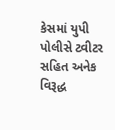કેસમાં યુપી પોલીસે ટ્વીટર સહિત અનેક વિરૂદ્ધ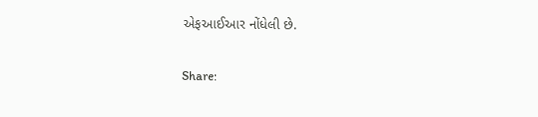એફઆઈઆર નોંધેલી છે.

Share: